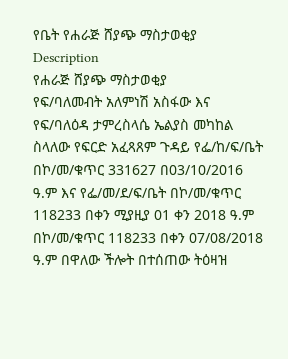የቤት የሐራጅ ሸያጭ ማስታወቂያ
Description
የሐራጅ ሸያጭ ማስታወቂያ
የፍ/ባለመብት አለምነሽ አስፋው እና የፍ/ባለዕዳ ታምረስላሴ ኤልያስ መካከል ስላለው የፍርድ አፈጻጸም ጉዳይ የፌ/ከ/ፍ/ቤት በኮ/መ/ቁጥር 331627 በ03/10/2016 ዓ.ም እና የፌ/መ/ደ/ፍ/ቤት በኮ/መ/ቁጥር 118233 በቀን ሚያዚያ 01 ቀን 2018 ዓ.ም በኮ/መ/ቁጥር 118233 በቀን 07/08/2018 ዓ.ም በዋለው ችሎት በተሰጠው ትዕዛዝ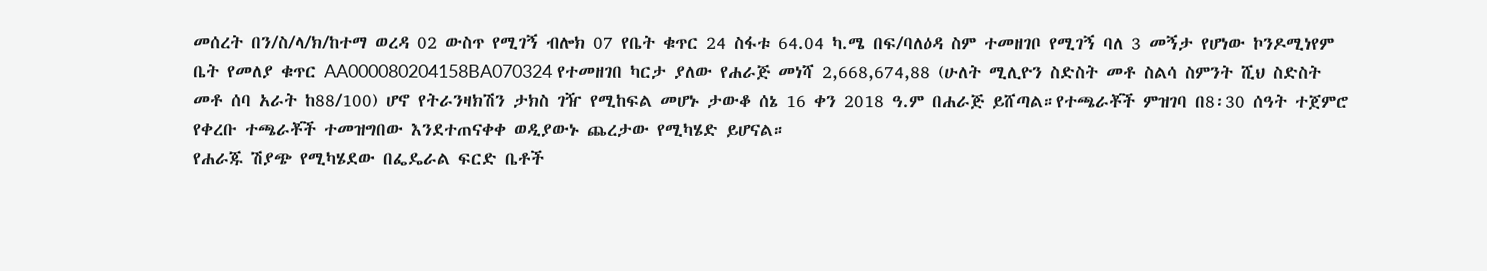መሰረት በን/ስ/ላ/ክ/ከተማ ወረዳ 02 ውስጥ የሚገኝ ብሎክ 07 የቤት ቁጥር 24 ስፋቱ 64.04 ካ.ሜ በፍ/ባለዕዳ ስም ተመዘገቦ የሚገኝ ባለ 3 መኝታ የሆነው ኮንዶሚነየም ቤት የመለያ ቁጥር AA000080204158BA070324 የተመዘገበ ካርታ ያለው የሐራጅ መነሻ 2,668,674,88 (ሁለት ሚሊዮን ስድስት መቶ ስልሳ ስምንት ሺህ ስድስት መቶ ሰባ አራት ከ88/100) ሆኖ የትራንዛክሽን ታክስ ገዥ የሚከፍል መሆኑ ታውቆ ሰኔ 16 ቀን 2018 ዓ.ም በሐራጅ ይሸጣል።የተጫራቾች ምዝገባ በ8፡30 ሰዓት ተጀምሮ የቀረቡ ተጫራቾች ተመዝግበው እንደተጠናቀቀ ወዲያውኑ ጨረታው የሚካሄድ ይሆናል።
የሐራጁ ሽያጭ የሚካሄደው በፌዴራል ፍርድ ቤቶች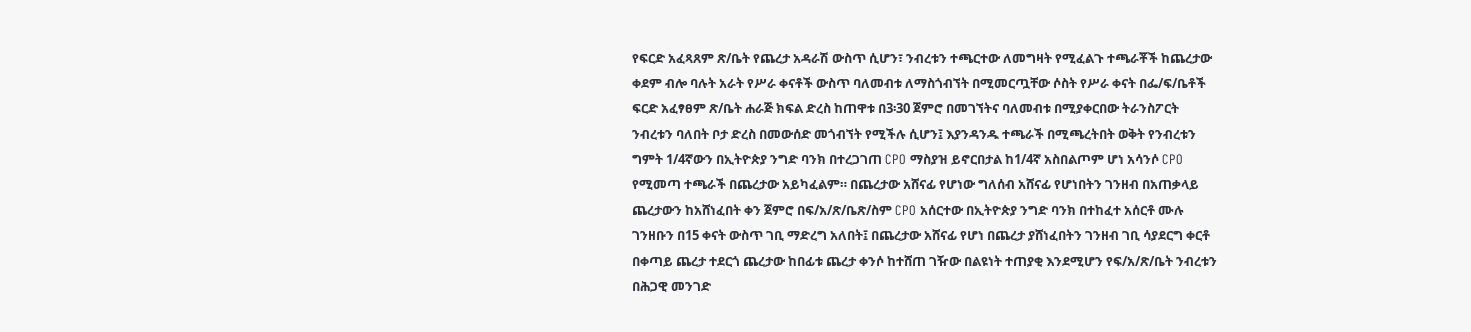የፍርድ አፈጻጸም ጽ/ቤት የጨረታ አዳራሽ ውስጥ ሲሆን፣ ንብረቱን ተጫርተው ለመግዛት የሚፈልጉ ተጫራቾች ከጨረታው ቀደም ብሎ ባሉት አራት የሥራ ቀናቶች ውስጥ ባለመብቱ ለማስጎብኘት በሚመርጧቸው ሶስት የሥራ ቀናት በፌ/ፍ/ቤቶች ፍርድ አፈፃፀም ጽ/ቤት ሐራጅ ክፍል ድረስ ከጠዋቱ በ3፡30 ጀምሮ በመገኘትና ባለመብቱ በሚያቀርበው ትራንስፖርት ንብረቱን ባለበት ቦታ ድረስ በመውሰድ መጎብኘት የሚችሉ ሲሆን፤ እያንዳንዱ ተጫራች በሚጫረትበት ወቅት የንብረቱን ግምት 1/4ኛውን በኢትዮጵያ ንግድ ባንክ በተረጋገጠ CPO ማስያዝ ይኖርበታል ከ1/4ኛ አስበልጦም ሆነ አሳንሶ CPO የሚመጣ ተጫራች በጨረታው አይካፈልም። በጨረታው አሸናፊ የሆነው ግለሰብ አሸናፊ የሆነበትን ገንዘብ በአጠቃላይ ጨረታውን ከአሸነፈበት ቀን ጀምሮ በፍ/አ/ጽ/ቤጽ/ስም CPO አሰርተው በኢትዮጵያ ንግድ ባንክ በተከፈተ አሰርቶ ሙሉ ገንዘቡን በ15 ቀናት ውስጥ ገቢ ማድረግ አለበት፤ በጨረታው አሸናፊ የሆነ በጨረታ ያሸነፈበትን ገንዘብ ገቢ ሳያደርግ ቀርቶ በቀጣይ ጨረታ ተደርጎ ጨረታው ከበፊቱ ጨረታ ቀንሶ ከተሸጠ ገዥው በልዩነት ተጠያቂ እንደሚሆን የፍ/አ/ጽ/ቤት ንብረቱን በሕጋዊ መንገድ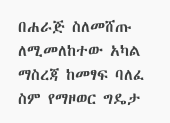በሐራጅ ስለመሸጡ ለሚመለከተው አካል ማስረጃ ከመፃፍ ባለፈ ስም የማዞወር ግዴታ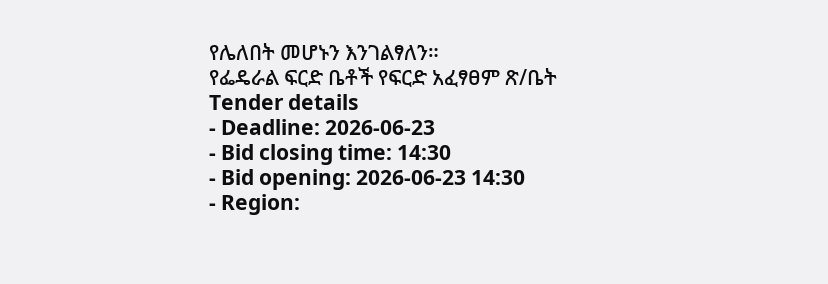የሌለበት መሆኑን እንገልፃለን።
የፌዴራል ፍርድ ቤቶች የፍርድ አፈፃፀም ጽ/ቤት
Tender details
- Deadline: 2026-06-23
- Bid closing time: 14:30
- Bid opening: 2026-06-23 14:30
- Region: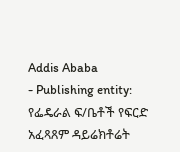Addis Ababa
- Publishing entity: የፌዴራል ፍ/ቤቶች የፍርድ አፈጻጸም ዳይሬክቶሬት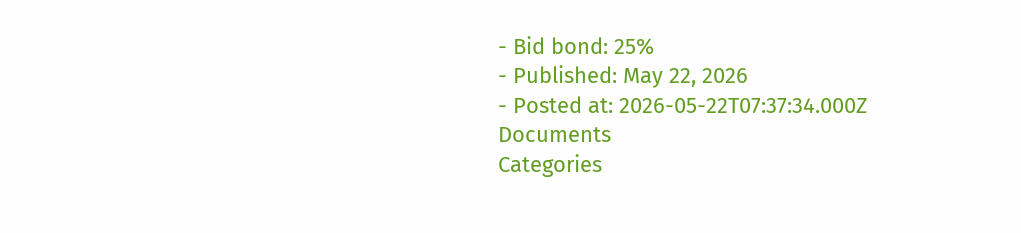- Bid bond: 25%
- Published: May 22, 2026
- Posted at: 2026-05-22T07:37:34.000Z
Documents
Categories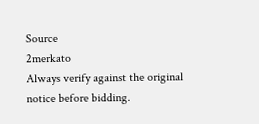Source
2merkato
Always verify against the original notice before bidding.